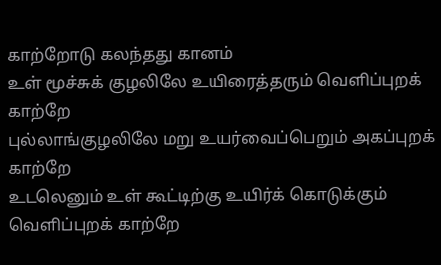காற்றோடு கலந்தது கானம்
உள் மூச்சுக் குழலிலே உயிரைத்தரும் வெளிப்புறக் காற்றே
புல்லாங்குழலிலே மறு உயர்வைப்பெறும் அகப்புறக் காற்றே
உடலெனும் உள் கூட்டிற்கு உயிர்க் கொடுக்கும் வெளிப்புறக் காற்றே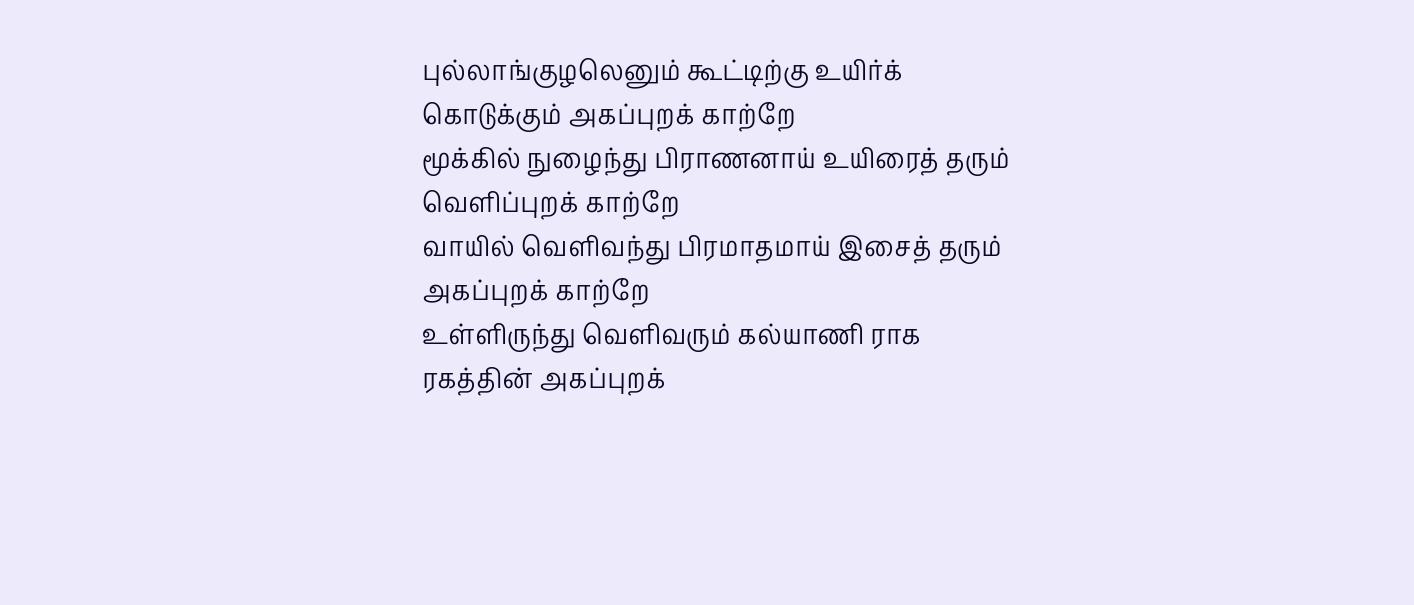புல்லாங்குழலெனும் கூட்டிற்கு உயிர்க் கொடுக்கும் அகப்புறக் காற்றே
மூக்கில் நுழைந்து பிராணனாய் உயிரைத் தரும் வெளிப்புறக் காற்றே
வாயில் வெளிவந்து பிரமாதமாய் இசைத் தரும் அகப்புறக் காற்றே
உள்ளிருந்து வெளிவரும் கல்யாணி ராக
ரகத்தின் அகப்புறக்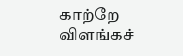காற்றே
விளங்கச்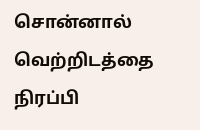சொன்னால் வெற்றிடத்தை
நிரப்பி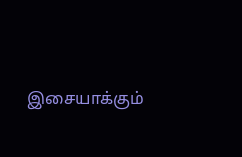இசையாக்கும்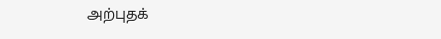அற்புதக்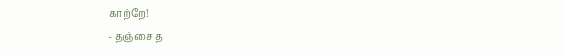காற்றே!
- தஞ்சை த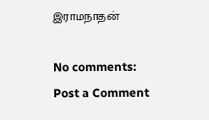இராமநாதன்

No comments:
Post a Comment